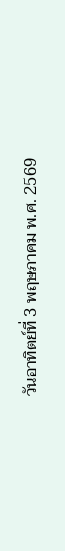วันอาทิตย์ที่ 3 พฤษภาคม พ.ศ. 2569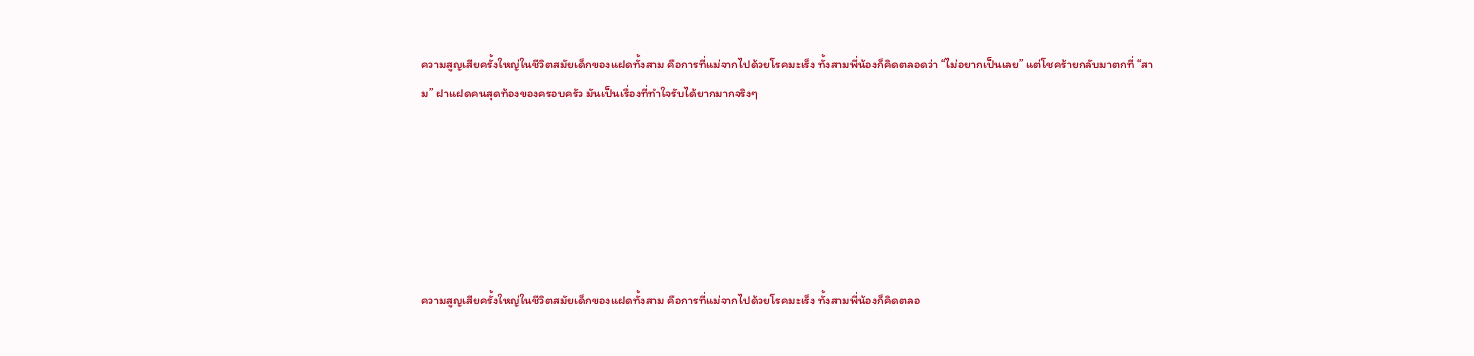ความสูญเสียครั้งใหญ่ในชีวิตสมัยเด็กของแฝดทั้งสาม คือการที่แม่จากไปด้วยโรคมะเร็ง ทั้งสามพี่น้องก็คิดตลอดว่า “ไม่อยากเป็นเลย” แต่โชคร้ายกลับมาตกที่ “สาม” ฝาแฝดคนสุดท้องของครอบครัว มันเป็นเรื่องที่ทำใจรับได้ยากมากจริงๆ






ความสูญเสียครั้งใหญ่ในชีวิตสมัยเด็กของแฝดทั้งสาม คือการที่แม่จากไปด้วยโรคมะเร็ง ทั้งสามพี่น้องก็คิดตลอ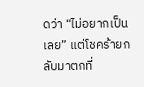ดว่า “ไม่อยากเป็นเลย” แต่โชคร้ายกลับมาตกที่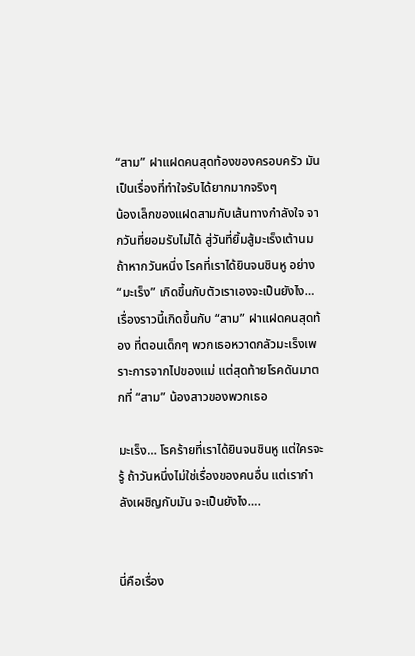“สาม” ฝาแฝดคนสุดท้องของครอบครัว มันเป็นเรื่องที่ทำใจรับได้ยากมากจริงๆ
น้องเล็กของแฝดสามกับเส้นทางกำลังใจ จากวันที่ยอมรับไม่ได้ สู่วันที่ยิ้มสู้มะเร็งเต้านม
ถ้าหากวันหนึ่ง โรคที่เราได้ยินจนชินหู อย่าง “มะเร็ง” เกิดขึ้นกับตัวเราเองจะเป็นยังไง… เรื่องราวนี้เกิดขึ้นกับ “สาม” ฝาแฝดคนสุดท้อง ที่ตอนเด็กๆ พวกเธอหวาดกลัวมะเร็งเพราะการจากไปของแม่ แต่สุดท้ายโรคดันมาตกที่ “สาม” น้องสาวของพวกเธอ

มะเร็ง… โรคร้ายที่เราได้ยินจนชินหู แต่ใครจะรู้ ถ้าวันหนึ่งไม่ใช่เรื่องของคนอื่น แต่เรากำลังเผชิญกับมัน จะเป็นยังไง….


นี่คือเรื่อง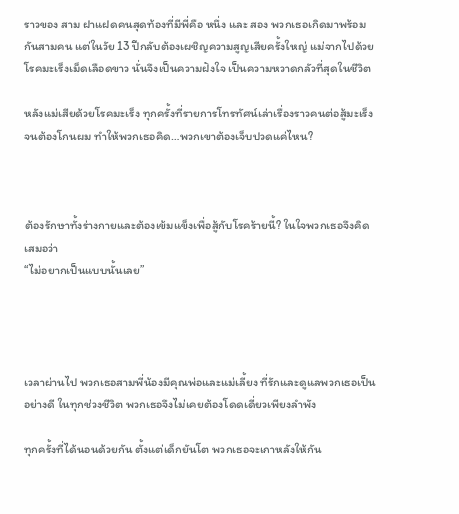ราวของ สาม ฝาแฝดคนสุดท้องที่มีพี่คือ หนึ่ง และ สอง พวกเธอเกิดมาพร้อมกันสามคน แต่ในวัย 13 ปีกลับต้องเผชิญความสูญเสียครั้งใหญ่ แม่จากไปด้วยโรคมะเร็งเม็ดเลือดขาว นั่นจึงเป็นความฝังใจ เป็นความหวาดกลัวที่สุดในชีวิต

หลังแม่เสียด้วยโรคมะเร็ง ทุกครั้งที่รายการโทรทัศน์เล่าเรื่องราวคนต่อสู้มะเร็งจนต้องโกนผม ทำให้พวกเธอคิด…พวกเขาต้องเจ็บปวดแค่ไหน?



ต้องรักษาทั้งร่างกายและต้องเข้มแข็งเพื่อสู้กับโรคร้ายนี้? ในใจพวกเธอจึงคิดเสมอว่า
“ไม่อยากเป็นแบบนั้นเลย”




เวลาผ่านไป พวกเธอสามพี่น้องมีคุณพ่อและแม่เลี้ยง ที่รักและดูแลพวกเธอเป็นอย่างดี ในทุกช่วงชีวิต พวกเธอจึงไม่เคยต้องโดดเดี่ยวเพียงลำพัง

ทุกครั้งที่ได้นอนด้วยกัน ตั้งแต่เด็กยันโต พวกเธอจะเกาหลังให้กัน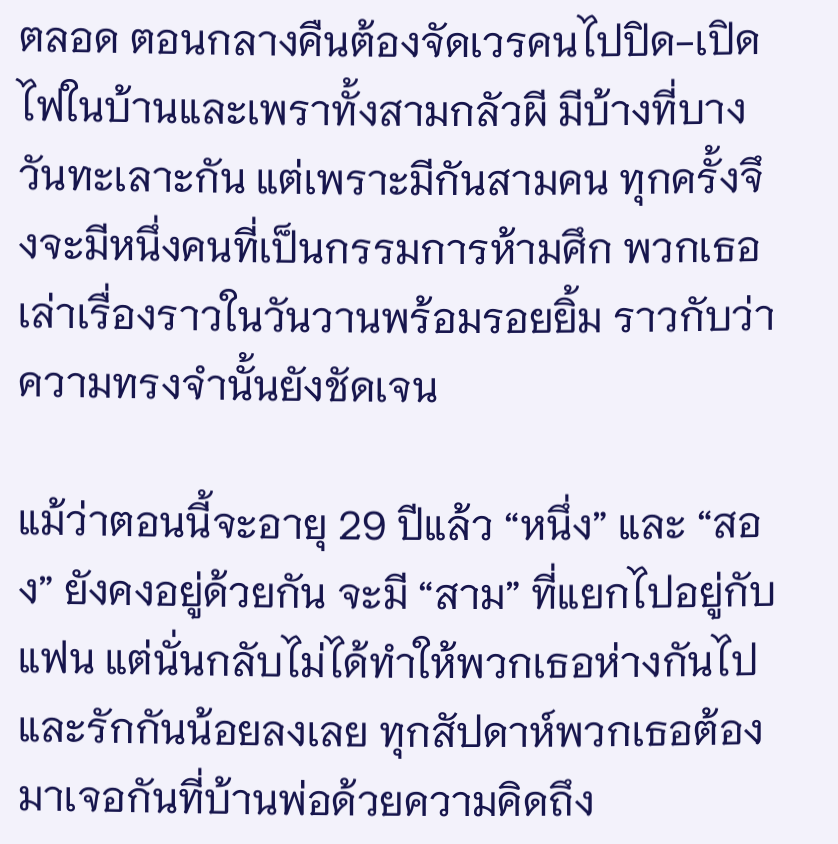ตลอด ตอนกลางคืนต้องจัดเวรคนไปปิด-เปิดไฟในบ้านและเพราทั้งสามกลัวผี มีบ้างที่บางวันทะเลาะกัน แต่เพราะมีกันสามคน ทุกครั้งจึงจะมีหนึ่งคนที่เป็นกรรมการห้ามศึก พวกเธอเล่าเรื่องราวในวันวานพร้อมรอยยิ้ม ราวกับว่าความทรงจำนั้นยังชัดเจน

แม้ว่าตอนนี้จะอายุ 29 ปีแล้ว “หนึ่ง” และ “สอง” ยังคงอยู่ด้วยกัน จะมี “สาม” ที่แยกไปอยู่กับแฟน แต่นั่นกลับไม่ได้ทำให้พวกเธอห่างกันไปและรักกันน้อยลงเลย ทุกสัปดาห์พวกเธอต้องมาเจอกันที่บ้านพ่อด้วยความคิดถึง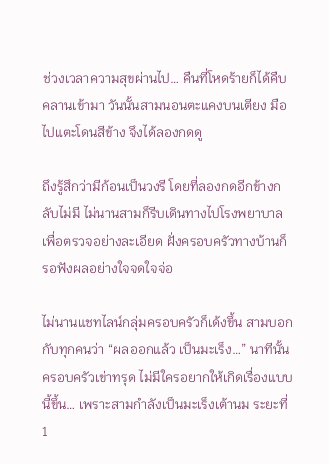ช่วงเวลาความสุขผ่านไป… คืนที่โหดร้ายก็ได้คืบคลานเข้ามา วันนั้นสามนอนตะแคงบนเตียง มือไปแตะโดนสีข้าง จึงได้ลองกดดู

ถึงรู้สึกว่ามีก้อนเป็นวงรี โดยที่ลองกดอีกข้างกลับไม่มี ไม่นานสามก็รีบเดินทางไปโรงพยาบาลเพื่อตรวจอย่างละเอียด ฝั่งครอบครัวทางบ้านก็รอฟังผลอย่างใจจดใจจ่อ

ไม่นานแชทไลน์กลุ่มครอบครัวก็เด้งขึ้น สามบอกกับทุกคนว่า “ผลออกแล้ว เป็นมะเร็ง…” นาทีนั้นครอบครัวเข่าทรุด ไม่มีใครอยากให้เกิดเรื่องแบบนี้ขึ้น… เพราะสามกำลังเป็นมะเร็งเต้านม ระยะที่ 1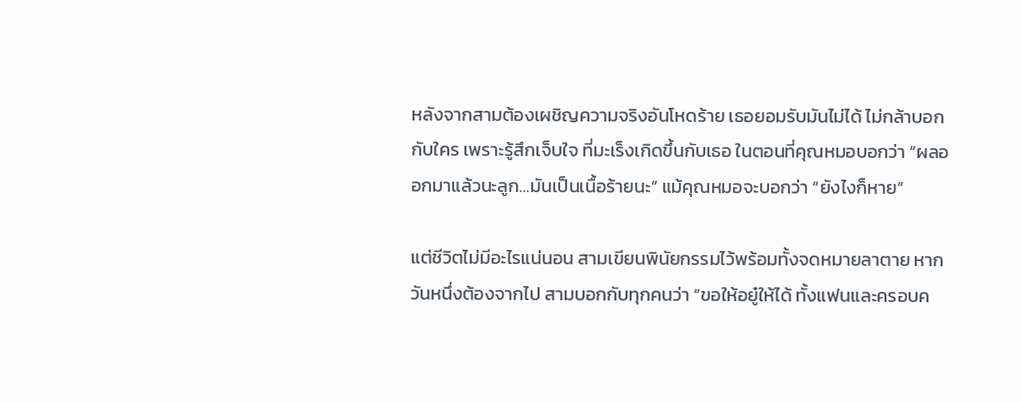หลังจากสามต้องเผชิญความจริงอันโหดร้าย เธอยอมรับมันไม่ได้ ไม่กล้าบอกกับใคร เพราะรู้สึกเจ็บใจ ที่มะเร็งเกิดขึ้นกับเธอ ในตอนที่คุณหมอบอกว่า “ผลออกมาแล้วนะลูก…มันเป็นเนื้อร้ายนะ” แม้คุณหมอจะบอกว่า “ยังไงก็หาย”

แต่ชีวิตไม่มีอะไรแน่นอน สามเขียนพินัยกรรมไว้พร้อมทั้งจดหมายลาตาย หากวันหนึ่งต้องจากไป สามบอกกับทุกคนว่า “ขอให้อยู๋ให้ได้ ทั้งแฟนและครอบค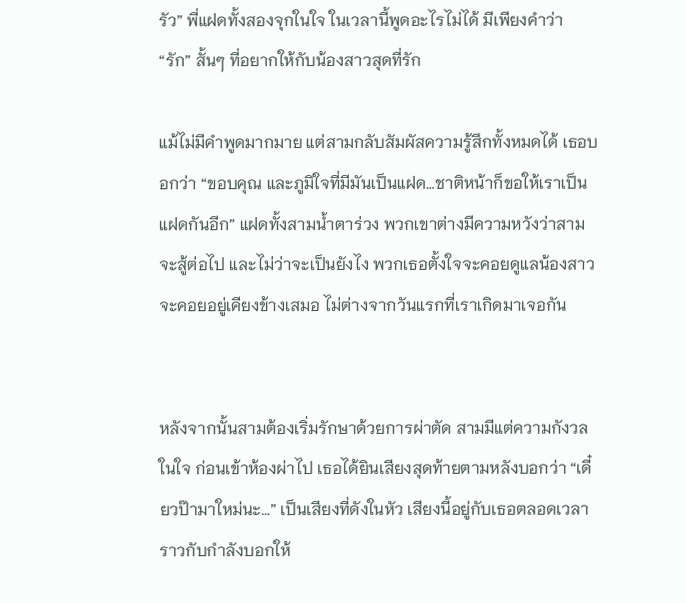รัว” พี่แฝดทั้งสองจุกในใจ ในเวลานี้พูดอะไรไม่ได้ มีเพียงคำว่า “รัก” สั้นๆ ที่อยากให้กับน้องสาวสุดที่รัก

แม้ไม่มีคำพูดมากมาย แต่สามกลับสัมผัสความรู้สึกทั้งหมดได้ เธอบอกว่า “ขอบคุณ และภูมิใจที่มีมันเป็นแฝด…ชาติหน้าก็ขอให้เราเป็นแฝดกันอีก” แฝดทั้งสามน้ำตาร่วง พวกเขาต่างมีความหวังว่าสามจะสู้ต่อไป และไม่ว่าจะเป็นยังไง พวกเธอตั้งใจจะคอยดูแลน้องสาว จะคอยอยู่เคียงข้างเสมอ ไม่ต่างจากวันแรกที่เราเกิดมาเจอกัน


หลังจากนั้นสามต้องเริ่มรักษาด้วยการผ่าตัด สามมีแต่ความกังวลในใจ ก่อนเข้าห้องผ่าไป เธอได้ยินเสียงสุดท้ายตามหลังบอกว่า “เดี๋ยวป๊ามาใหม่นะ…” เป็นเสียงที่ดังในหัว เสียงนี้อยู่กับเธอตลอดเวลา ราวกับกำลังบอกให้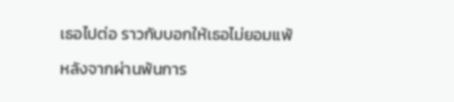เธอไปต่อ ราวกับบอกให้เธอไม่ยอมแพ้

หลังจากผ่านพ้นการ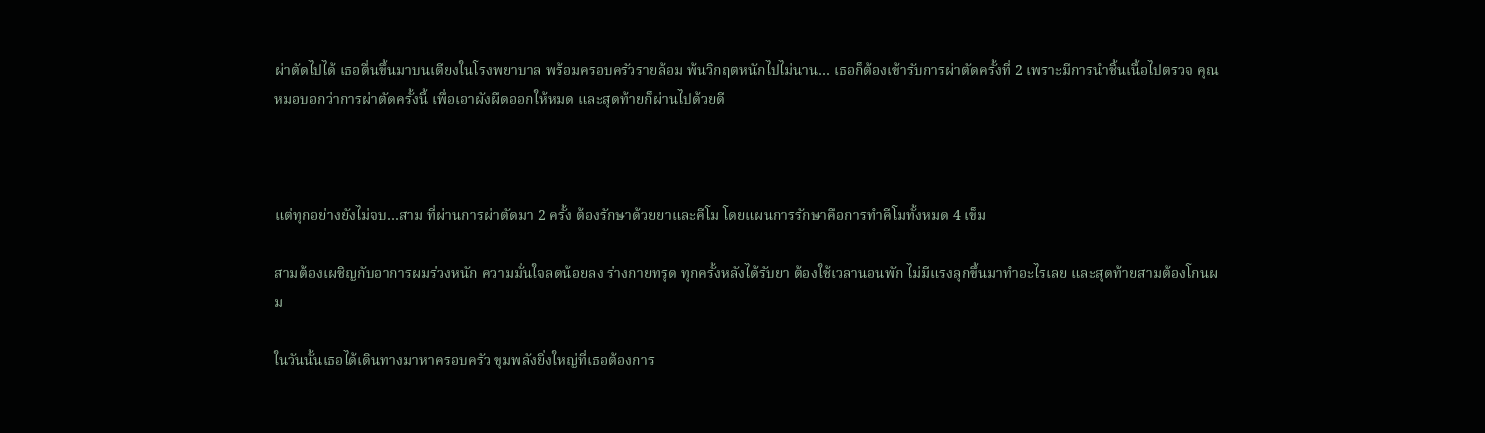ผ่าตัดไปได้ เธอตื่นขึ้นมาบนเตียงในโรงพยาบาล พร้อมครอบครัวรายล้อม พ้นวิกฤตหนักไปไม่นาน… เธอก็ต้องเข้ารับการผ่าตัดครั้งที่ 2 เพราะมีการนำชิ้นเนื้อไปตรวจ คุณหมอบอกว่าการผ่าตัดครั้งนี้ เพื่อเอาผังผืดออกให้หมด และสุดท้ายก็ผ่านไปด้วยดี



แต่ทุกอย่างยังไม่จบ…สาม ที่ผ่านการผ่าตัดมา 2 ครั้ง ต้องรักษาด้วยยาและคีโม โดยแผนการรักษาคือการทำคีโมทั้งหมด 4 เข็ม

สามต้องเผชิญกับอาการผมร่วงหนัก ความมั่นใจลดน้อยลง ร่างกายทรุด ทุกครั้งหลังได้รับยา ต้องใช้เวลานอนพัก ไม่มีแรงลุกขึ้นมาทำอะไรเลย และสุดท้ายสามต้องโกนผม

ในวันนั้นเธอได้เดินทางมาหาครอบครัว ขุมพลังยิ่งใหญ่ที่เธอต้องการ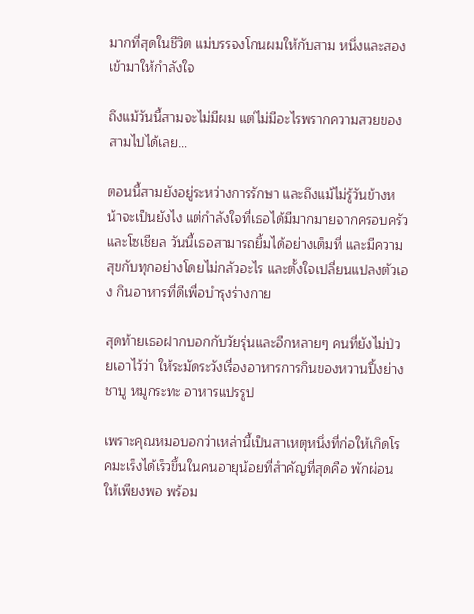มากที่สุดในชีวิต แม่บรรจงโกนผมให้กับสาม หนึ่งและสองเข้ามาให้กำลังใจ

ถึงแม้วันนี้สามจะไม่มีผม แต่ไม่มีอะไรพรากความสวยของสามไปได้เลย…

ตอนนี้สามยังอยู่ระหว่างการรักษา และถึงแม้ไม่รู้วันข้างหน้าจะเป็นยังไง แต่กำลังใจที่เธอได้มีมากมายจากครอบครัวและโซเชียล วันนี้เธอสามารถยิ้มได้อย่างเต็มที่ และมีความสุขกับทุกอย่างโดยไม่กลัวอะไร และตั้งใจเปลี่ยนแปลงตัวเอง กินอาหารที่ดีเพื่อบำรุงร่างกาย

สุดท้ายเธอฝากบอกกับวัยรุ่นและอีกหลายๆ คนที่ยังไม่ป่วยเอาไว้ว่า ให้ระมัดระวังเรื่องอาหารการกินของหวานปิ้งย่าง ชาบู หมูกระทะ อาหารแปรรูป

เพราะคุณหมอบอกว่าเหล่านี้เป็นสาเหตุหนึ่งที่ก่อให้เกิดโรคมะเร็งได้เร็วขึ้นในคนอายุน้อยที่สำคัญที่สุดคือ พักผ่อนให้เพียงพอ พร้อม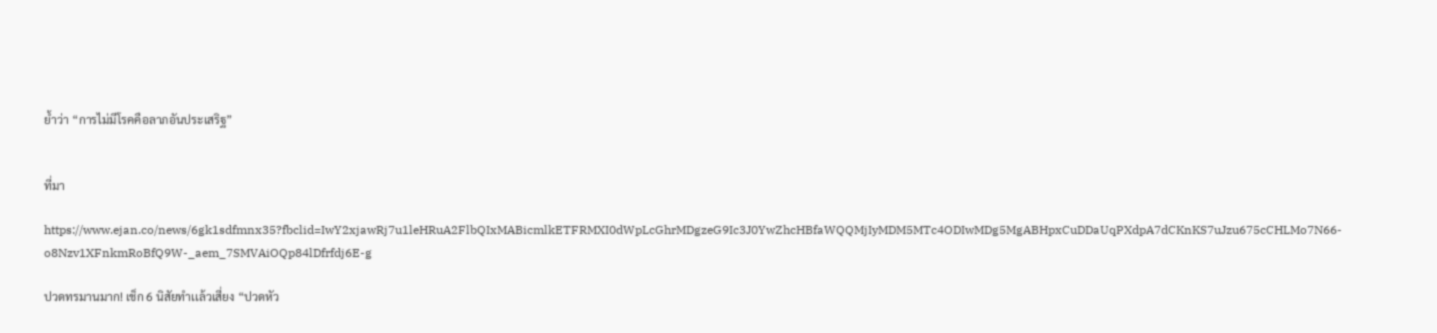ย้ำว่า “การไม่มีโรคคือลาภอันประเสริฐ”


ที่มา

https://www.ejan.co/news/6gk1sdfmnx35?fbclid=IwY2xjawRj7u1leHRuA2FlbQIxMABicmlkETFRMXI0dWpLcGhrMDgzeG9Ic3J0YwZhcHBfaWQQMjIyMDM5MTc4ODIwMDg5MgABHpxCuDDaUqPXdpA7dCKnKS7uJzu675cCHLMo7N66-o8Nzv1XFnkmRoBfQ9W-_aem_7SMVAiOQp84lDfrfdj6E-g

ปวดทรมานมาก! เช็ก 6 นิสัยทำเเล้วเสี่ยง “ปวดหัว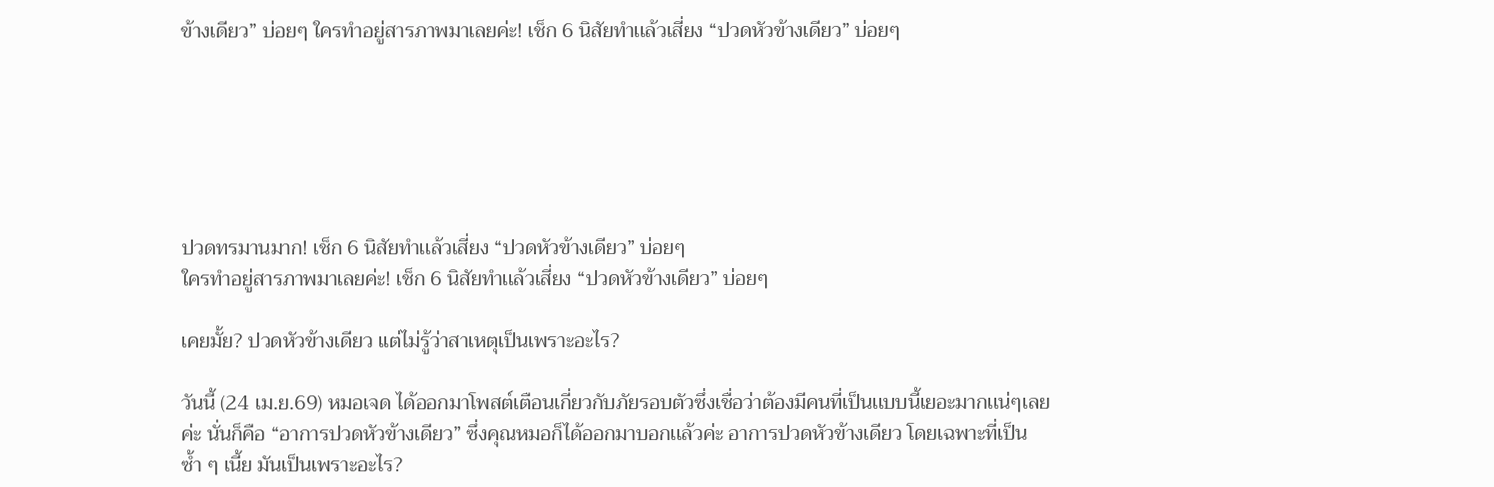ข้างเดียว” บ่อยๆ ใครทำอยู่สารภาพมาเลยค่ะ! เช็ก 6 นิสัยทำเเล้วเสี่ยง “ปวดหัวข้างเดียว” บ่อยๆ






ปวดทรมานมาก! เช็ก 6 นิสัยทำเเล้วเสี่ยง “ปวดหัวข้างเดียว” บ่อยๆ
ใครทำอยู่สารภาพมาเลยค่ะ! เช็ก 6 นิสัยทำเเล้วเสี่ยง “ปวดหัวข้างเดียว” บ่อยๆ

เคยมั้ย? ปวดหัวข้างเดียว เเต่ไม่รู้ว่าสาเหตุเป็นเพราะอะไร?

วันนี้ (24 เม.ย.69) หมอเจด ได้ออกมาโพสต์เตือนเกี่ยวกับภัยรอบตัวซึ่งเชื่อว่าต้องมีคนที่เป็นเเบบนี้เยอะมากเเน่ๆเลยค่ะ นั่นก็คือ “อาการปวดหัวข้างเดียว” ซึ่งคุณหมอก็ได้ออกมาบอกเเล้วค่ะ อาการปวดหัวข้างเดียว โดยเฉพาะที่เป็นซ้ำ ๆ เนี้ย มันเป็นเพราะอะไร?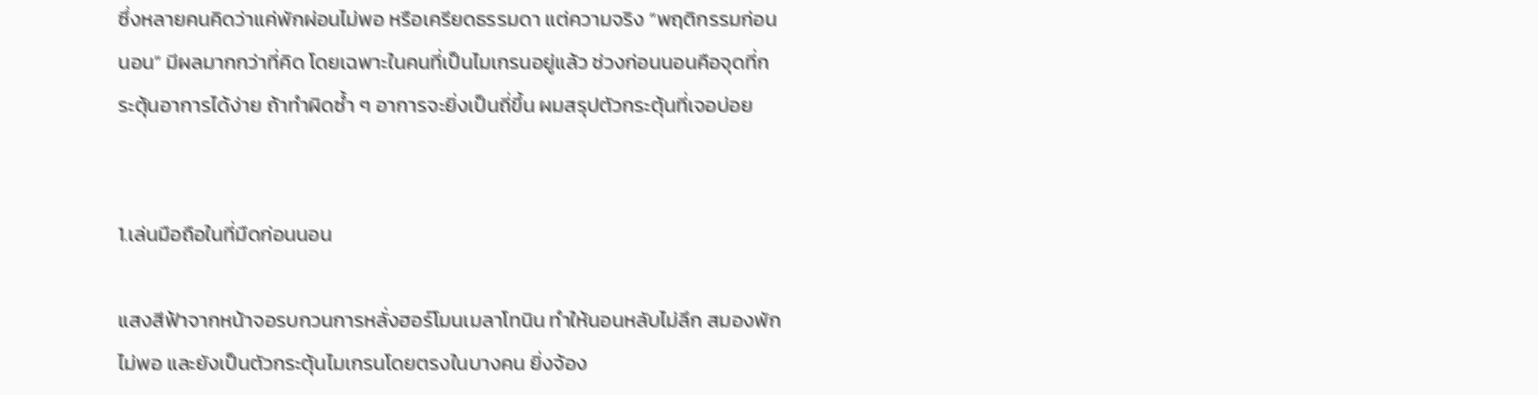ซึ่งหลายคนคิดว่าแค่พักผ่อนไม่พอ หรือเครียดธรรมดา แต่ความจริง “พฤติกรรมก่อนนอน” มีผลมากกว่าที่คิด โดยเฉพาะในคนที่เป็นไมเกรนอยู่แล้ว ช่วงก่อนนอนคือจุดที่กระตุ้นอาการได้ง่าย ถ้าทำผิดซ้ำ ๆ อาการจะยิ่งเป็นถี่ขึ้น ผมสรุปตัวกระตุ้นที่เจอบ่อย


1.เล่นมือถือในที่มืดก่อนนอน

แสงสีฟ้าจากหน้าจอรบกวนการหลั่งฮอร์โมนเมลาโทนิน ทำให้นอนหลับไม่ลึก สมองพักไม่พอ และยังเป็นตัวกระตุ้นไมเกรนโดยตรงในบางคน ยิ่งจ้อง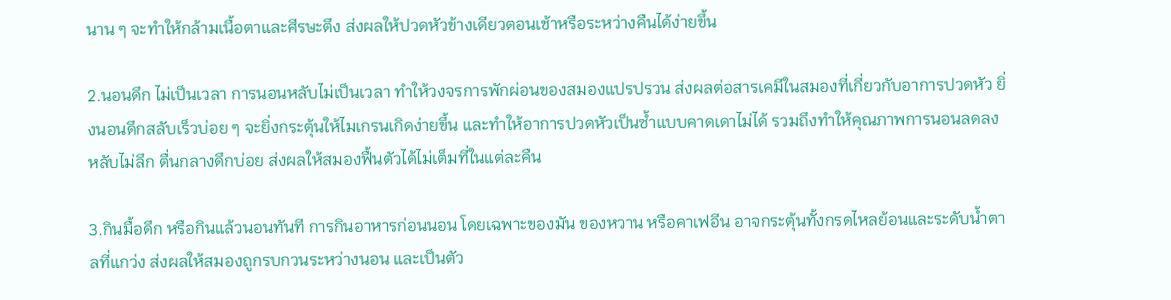นาน ๆ จะทำให้กล้ามเนื้อตาและศีรษะตึง ส่งผลให้ปวดหัวข้างเดียวตอนเช้าหรือระหว่างคืนได้ง่ายขึ้น

2.นอนดึก ไม่เป็นเวลา การนอนหลับไม่เป็นเวลา ทำให้วงจรการพักผ่อนของสมองแปรปรวน ส่งผลต่อสารเคมีในสมองที่เกี่ยวกับอาการปวดหัว ยิ่งนอนดึกสลับเร็วบ่อย ๆ จะยิ่งกระตุ้นให้ไมเกรนเกิดง่ายขึ้น และทำให้อาการปวดหัวเป็นซ้ำแบบคาดเดาไม่ได้ รวมถึงทำให้คุณภาพการนอนลดลง หลับไม่ลึก ตื่นกลางดึกบ่อย ส่งผลให้สมองฟื้นตัวได้ไม่เต็มที่ในแต่ละคืน

3.กินมื้อดึก หรือกินแล้วนอนทันที การกินอาหารก่อนนอน โดยเฉพาะของมัน ของหวาน หรือคาเฟอีน อาจกระตุ้นทั้งกรดไหลย้อนและระดับน้ำตาลที่แกว่ง ส่งผลให้สมองถูกรบกวนระหว่างนอน และเป็นตัว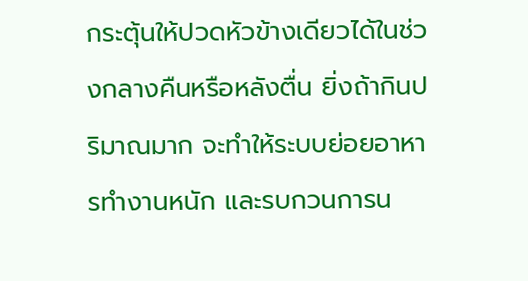กระตุ้นให้ปวดหัวข้างเดียวได้ในช่วงกลางคืนหรือหลังตื่น ยิ่งถ้ากินปริมาณมาก จะทำให้ระบบย่อยอาหารทำงานหนัก และรบกวนการน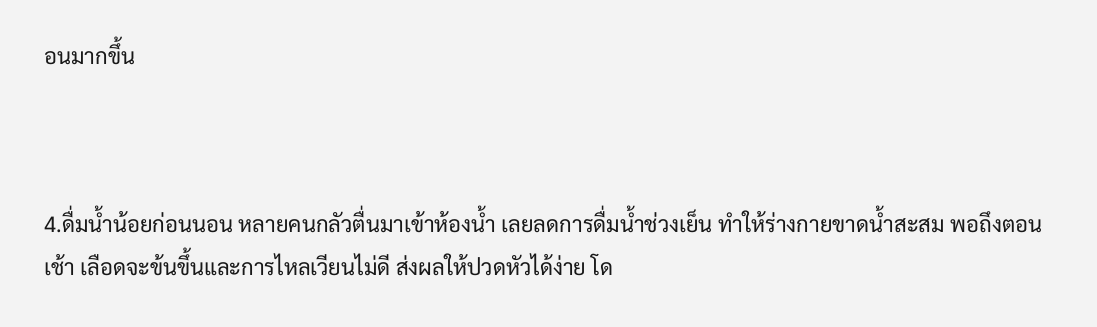อนมากขึ้น



4.ดื่มน้ำน้อยก่อนนอน หลายคนกลัวตื่นมาเข้าห้องน้ำ เลยลดการดื่มน้ำช่วงเย็น ทำให้ร่างกายขาดน้ำสะสม พอถึงตอนเช้า เลือดจะข้นขึ้นและการไหลเวียนไม่ดี ส่งผลให้ปวดหัวได้ง่าย โด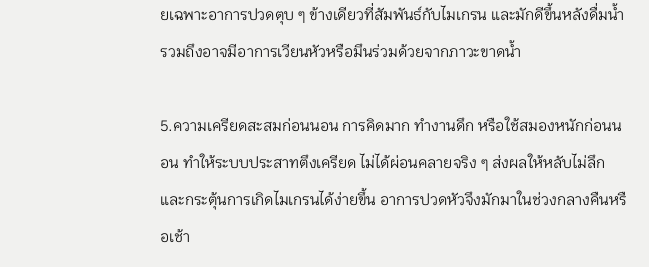ยเฉพาะอาการปวดตุบ ๆ ข้างเดียวที่สัมพันธ์กับไมเกรน และมักดีขึ้นหลังดื่มน้ำ รวมถึงอาจมีอาการเวียนหัวหรือมึนร่วมด้วยจากภาวะขาดน้ำ

5.ความเครียดสะสมก่อนนอน การคิดมาก ทำงานดึก หรือใช้สมองหนักก่อนนอน ทำให้ระบบประสาทตึงเครียด ไม่ได้ผ่อนคลายจริง ๆ ส่งผลให้หลับไม่ลึก และกระตุ้นการเกิดไมเกรนได้ง่ายขึ้น อาการปวดหัวจึงมักมาในช่วงกลางคืนหรือเช้า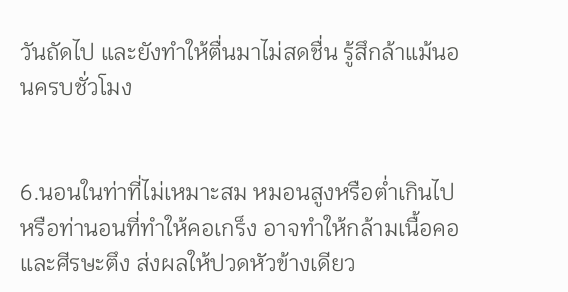วันถัดไป และยังทำให้ตื่นมาไม่สดชื่น รู้สึกล้าแม้นอนครบชั่วโมง


6.นอนในท่าที่ไม่เหมาะสม หมอนสูงหรือต่ำเกินไป หรือท่านอนที่ทำให้คอเกร็ง อาจทำให้กล้ามเนื้อคอและศีรษะตึง ส่งผลให้ปวดหัวข้างเดียว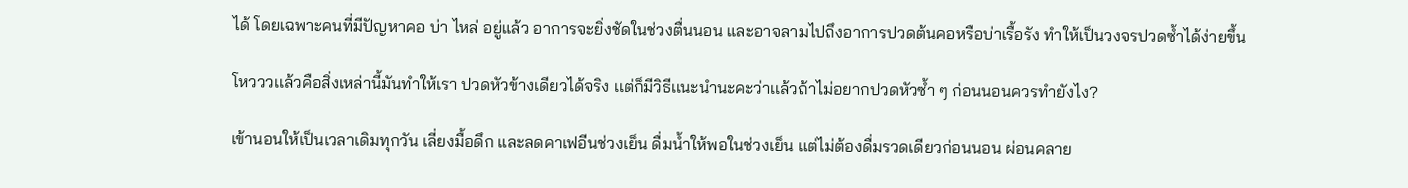ได้ โดยเฉพาะคนที่มีปัญหาคอ บ่า ไหล่ อยู่แล้ว อาการจะยิ่งชัดในช่วงตื่นนอน และอาจลามไปถึงอาการปวดต้นคอหรือบ่าเรื้อรัง ทำให้เป็นวงจรปวดซ้ำได้ง่ายขึ้น

โหวววเเล้วคือสิ่งเหล่านี้มันทำให้เรา ปวดหัวข้างเดียวได้จริง เเต่ก็มีวิธีเเนะนำนะคะว่าเเล้วถ้าไม่อยากปวดหัวซ้ำ ๆ ก่อนนอนควรทำยังไง?

เข้านอนให้เป็นเวลาเดิมทุกวัน เลี่ยงมื้อดึก และลดคาเฟอีนช่วงเย็น ดื่มน้ำให้พอในช่วงเย็น แต่ไม่ต้องดื่มรวดเดียวก่อนนอน ผ่อนคลาย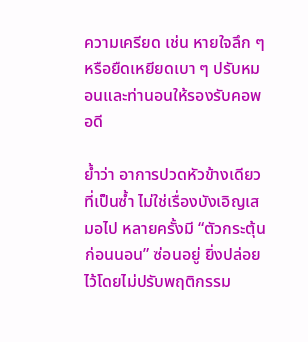ความเครียด เช่น หายใจลึก ๆ หรือยืดเหยียดเบา ๆ ปรับหมอนและท่านอนให้รองรับคอพอดี

ย้ำว่า อาการปวดหัวข้างเดียวที่เป็นซ้ำ ไม่ใช่เรื่องบังเอิญเสมอไป หลายครั้งมี “ตัวกระตุ้นก่อนนอน” ซ่อนอยู่ ยิ่งปล่อยไว้โดยไม่ปรับพฤติกรรม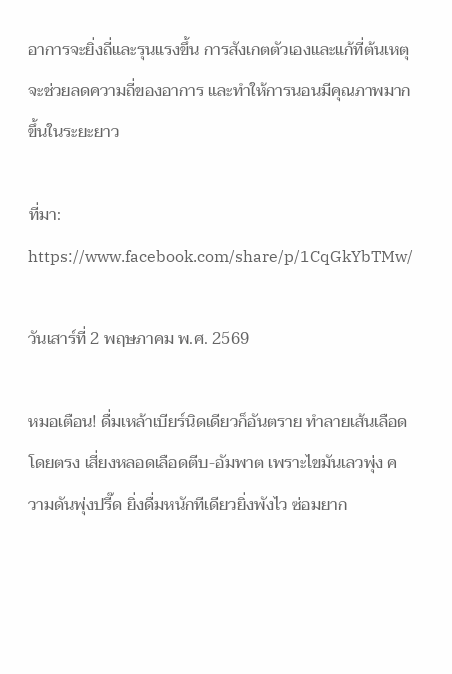อาการจะยิ่งถี่และรุนแรงขึ้น การสังเกตตัวเองและแก้ที่ต้นเหตุ จะช่วยลดความถี่ของอาการ และทำให้การนอนมีคุณภาพมากขึ้นในระยะยาว

ที่มา: https://www.facebook.com/share/p/1CqGkYbTMw/

วันเสาร์ที่ 2 พฤษภาคม พ.ศ. 2569

หมอเตือน! ดื่มเหล้าเบียร์นิดเดียวก็อันตราย ทำลายเส้นเลือดโดยตรง เสี่ยงหลอดเลือดตีบ-อัมพาต เพราะไขมันเลวพุ่ง ความดันพุ่งปรี๊ด ยิ่งดื่มหนักทีเดียวยิ่งพังไว ซ่อมยาก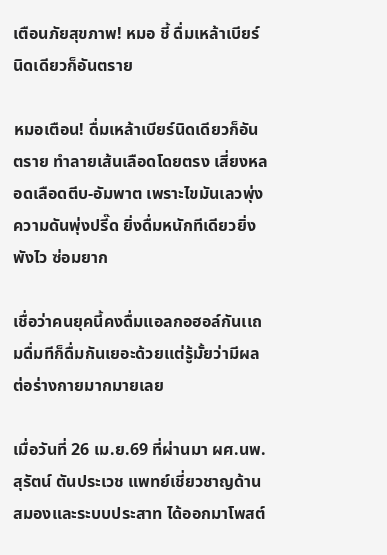เตือนภัยสุขภาพ! หมอ ชี้ ดื่มเหล้าเบียร์นิดเดียวก็อันตราย

หมอเตือน! ดื่มเหล้าเบียร์นิดเดียวก็อันตราย ทำลายเส้นเลือดโดยตรง เสี่ยงหลอดเลือดตีบ-อัมพาต เพราะไขมันเลวพุ่ง ความดันพุ่งปรี๊ด ยิ่งดื่มหนักทีเดียวยิ่งพังไว ซ่อมยาก

เชื่อว่าคนยุคนี้คงดื่มแอลกอฮอล์กันเเถมดื่มทีก็ดื่มกันเยอะด้วยเเต่รู้มั้ยว่ามีผลต่อร่างกายมากมายเลย

เมื่อวันที่ 26 เม.ย.69 ที่ผ่านมา ผศ.นพ.สุรัตน์ ตันประเวช แพทย์เชี่ยวชาญด้านสมองและระบบประสาท ได้ออกมาโพสต์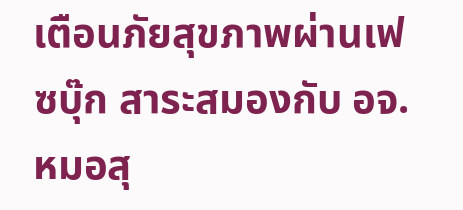เตือนภัยสุขภาพผ่านเฟซบุ๊ก สาระสมองกับ อจ.หมอสุ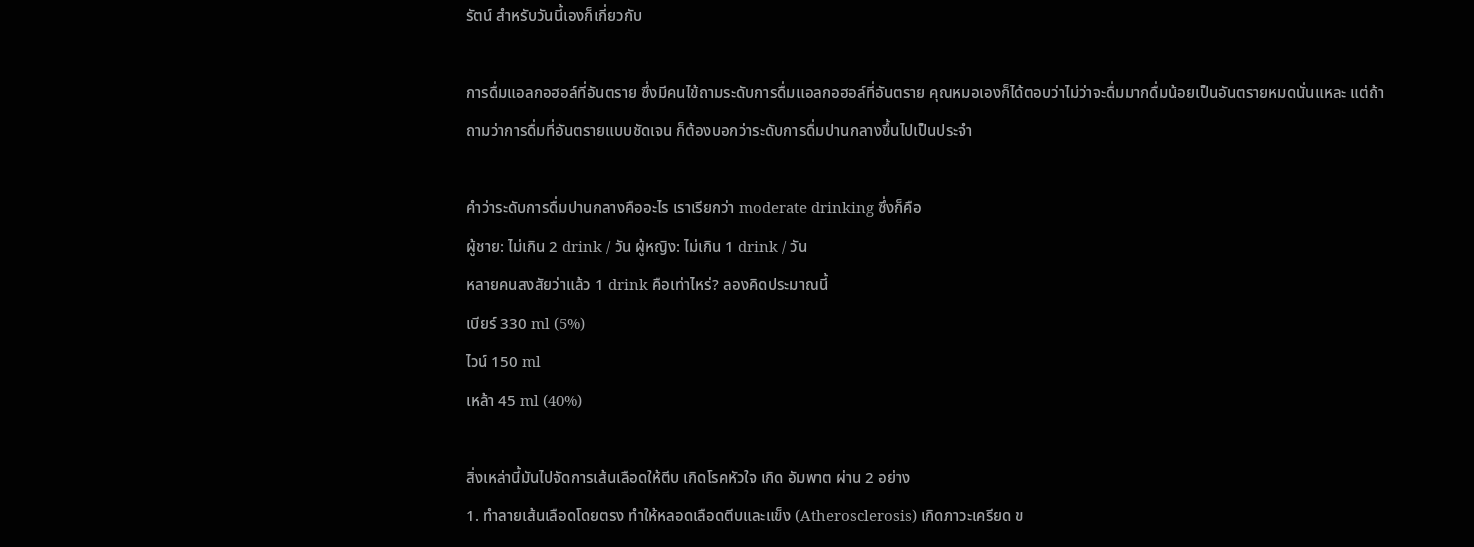รัตน์ สำหรับวันนี้เองก็เกี่ยวกับ

การดื่มแอลกอฮอล์ที่อันตราย ซึ่งมีคนไข้ถามระดับการดื่มแอลกอฮอล์ที่อันตราย คุณหมอเองก็ได้ตอบว่าไม่ว่าจะดื่มมากดื่มน้อยเป็นอันตรายหมดนั่นแหละ แต่ถ้าถามว่าการดื่มที่อันตรายแบบชัดเจน ก็ต้องบอกว่าระดับการดื่มปานกลางขึ้นไปเป็นประจำ

คำว่าระดับการดื่มปานกลางคืออะไร เราเรียกว่า moderate drinking ซึ่งก็คือ
ผู้ชาย: ไม่เกิน 2 drink / วัน ผู้หญิง: ไม่เกิน 1 drink / วัน
หลายคนสงสัยว่าแล้ว 1 drink คือเท่าไหร่? ลองคิดประมาณนี้
เบียร์ 330 ml (5%)
ไวน์ 150 ml
เหล้า 45 ml (40%)

สิ่งเหล่านี้มันไปจัดการเส้นเลือดให้ตีบ เกิดโรคหัวใจ เกิด อัมพาต ผ่าน 2 อย่าง
1. ทำลายเส้นเลือดโดยตรง ทำให้หลอดเลือดตีบและแข็ง (Atherosclerosis) เกิดภาวะเครียด ข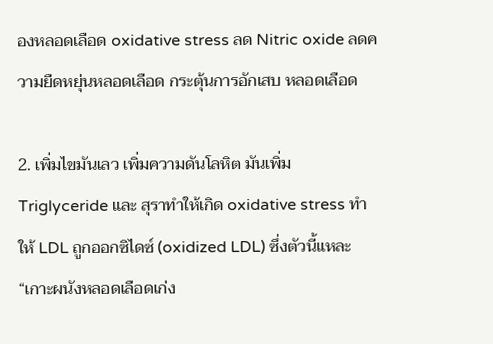องหลอดเลือด oxidative stress ลด Nitric oxide ลดความยืดหยุ่นหลอดเลือด กระตุ้นการอักเสบ หลอดเลือด

2. เพิ่มไขมันเลว เพิ่มความดันโลหิต มันเพิ่ม Triglyceride และ สุราทำให้เกิด oxidative stress ทำให้ LDL ถูกออกซิไดซ์ (oxidized LDL) ซึ่งตัวนี้แหละ “เกาะผนังหลอดเลือดเก่ง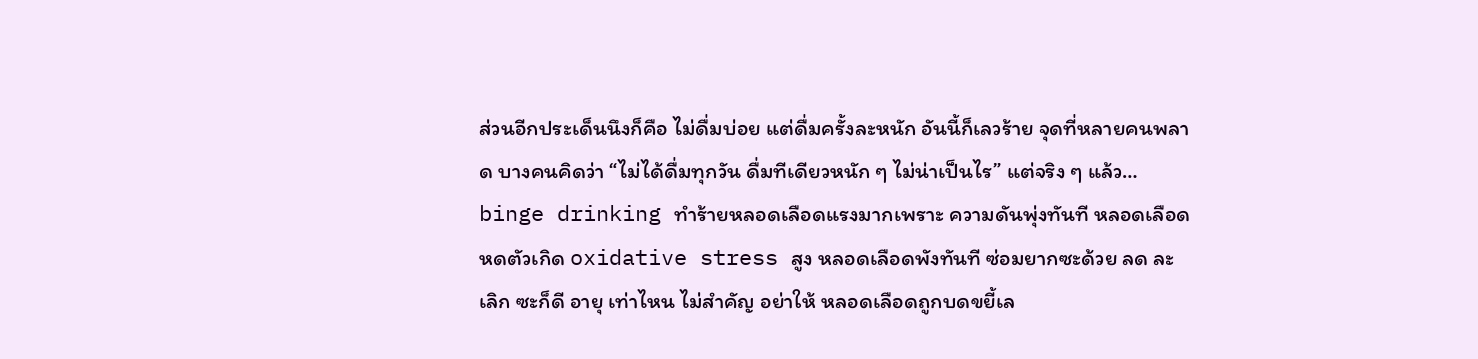ส่วนอีกประเด็นนึงก็คือ ไม่ดื่มบ่อย แต่ดื่มครั้งละหนัก อันนี้ก็เลวร้าย จุดที่หลายคนพลาด บางคนคิดว่า “ไม่ได้ดื่มทุกวัน ดื่มทีเดียวหนัก ๆ ไม่น่าเป็นไร” แต่จริง ๆ แล้ว… binge drinking ทำร้ายหลอดเลือดแรงมากเพราะ ความดันพุ่งทันที หลอดเลือดหดตัวเกิด oxidative stress สูง หลอดเลือดพังทันที ซ่อมยากซะด้วย ลด ละ เลิก ซะก็ดี อายุ เท่าไหน ไม่สำคัญ อย่าให้ หลอดเลือดถูกบดขยี้เล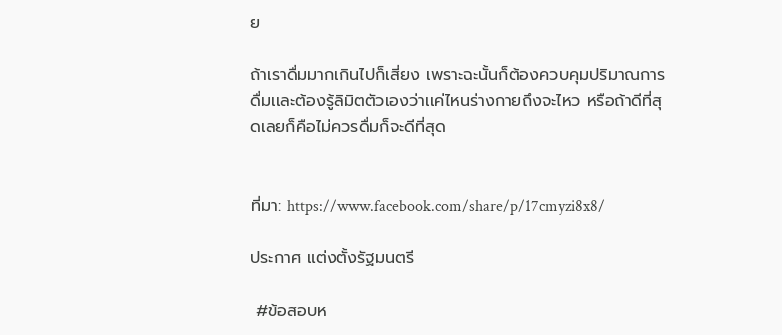ย

ถ้าเราดื่มมากเกินไปก็เสี่ยง เพราะฉะนั้นก็ต้องควบคุมปริมาณการดื่มเเละต้องรู้ลิมิตตัวเองว่าเเค่ไหนร่างกายถึงจะไหว หรือถ้าดีที่สุดเลยก็คือไม่ควรดื่มก็จะดีที่สุด


ที่มา: https://www.facebook.com/share/p/17cmyzi8x8/

ประกาศ แต่งตั้งรัฐมนตรี

 #ข้อสอบห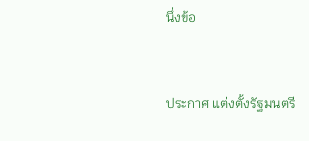นึ่งข้อ


ประกาศ แต่งตั้งรัฐมนตรี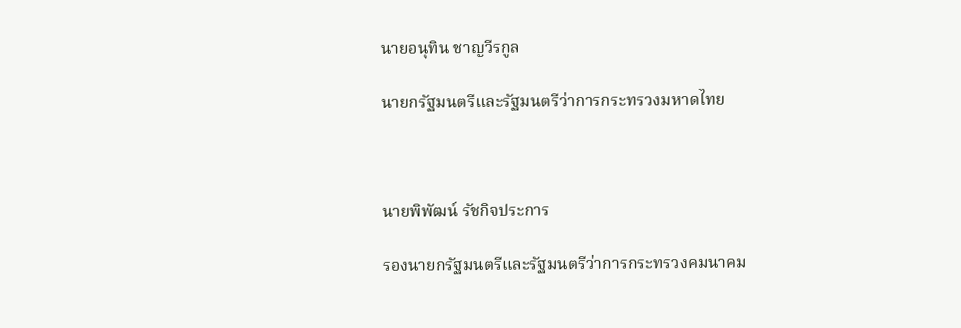นายอนุทิน ชาญวีรกูล

นายกรัฐมนตรีและรัฐมนตรีว่าการกระทรวงมหาดไทย



นายพิพัฒน์ รัชกิจประการ

รองนายกรัฐมนตรีและรัฐมนตรีว่าการกระทรวงคมนาคม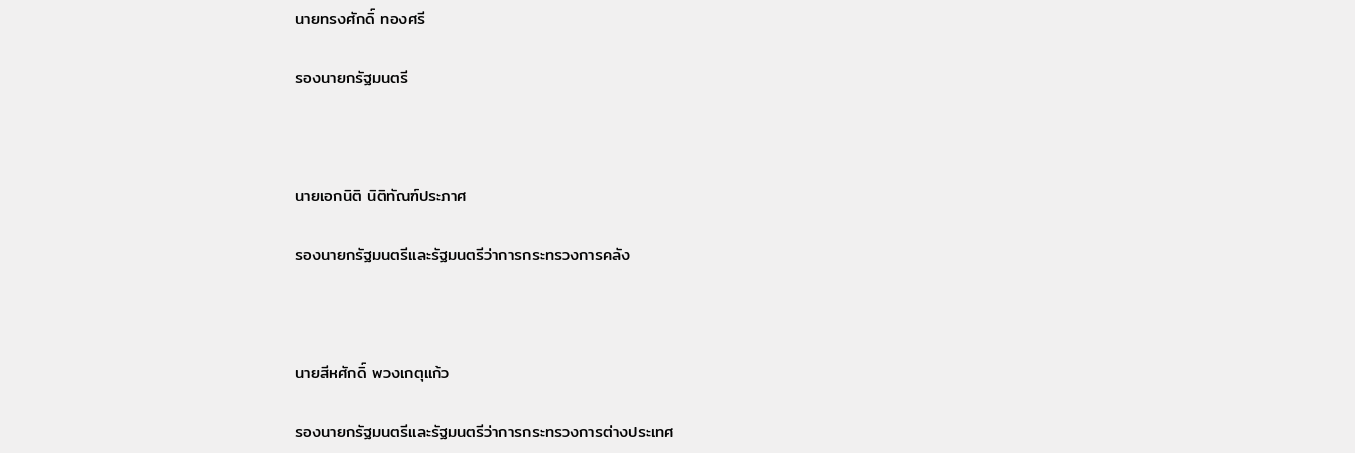นายทรงศักดิ์ ทองศรี

รองนายกรัฐมนตรี



นายเอกนิติ นิติทัณฑ์ประภาศ

รองนายกรัฐมนตรีและรัฐมนตรีว่าการกระทรวงการคลัง



นายสีหศักดิ์ พวงเกตุแก้ว

รองนายกรัฐมนตรีและรัฐมนตรีว่าการกระทรวงการต่างประเทศ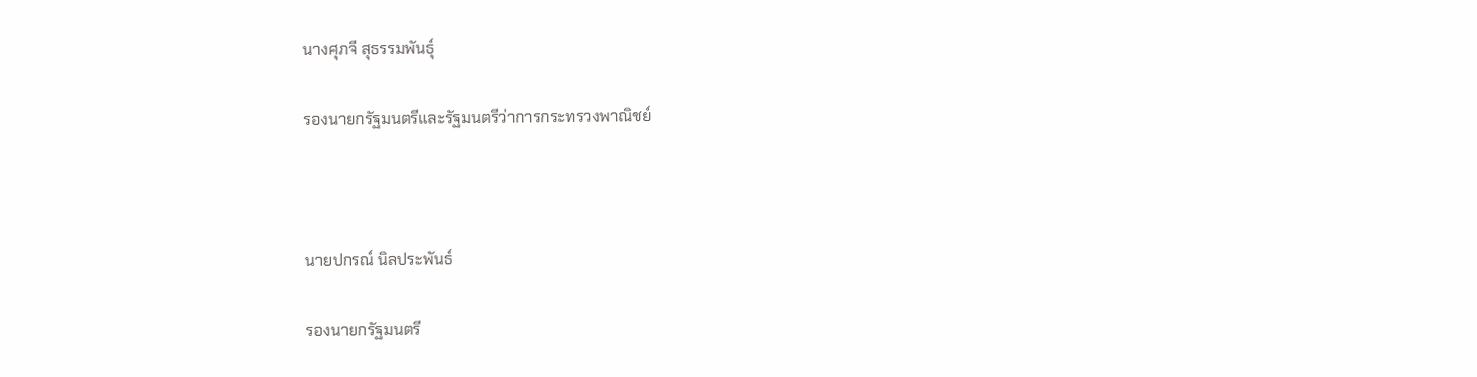นางศุภจี สุธรรมพันธุ์

รองนายกรัฐมนตรีและรัฐมนตรีว่าการกระทรวงพาณิชย์



นายปกรณ์ นิลประพันธ์

รองนายกรัฐมนตรี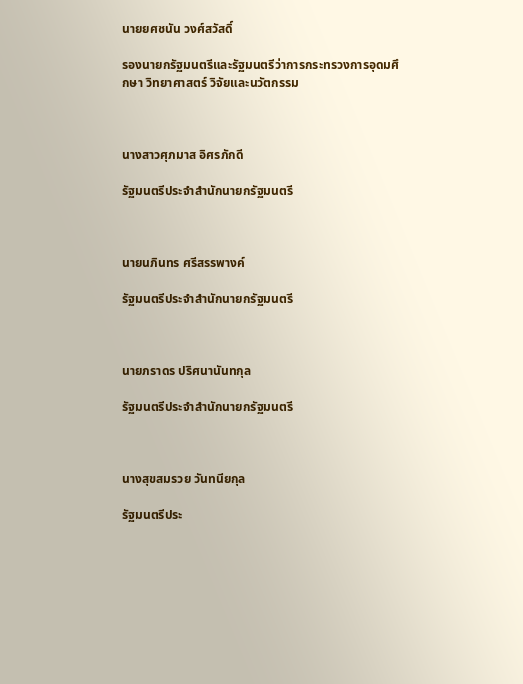นายยศชนัน วงศ์สวัสดิ์

รองนายกรัฐมนตรีและรัฐมนตรีว่าการกระทรวงการอุดมศึกษา วิทยาศาสตร์ วิจัยและนวัตกรรม



นางสาวศุภมาส อิศรภักดี

รัฐมนตรีประจำสำนักนายกรัฐมนตรี



นายนภินทร ศรีสรรพางค์

รัฐมนตรีประจำสำนักนายกรัฐมนตรี



นายภราดร ปริศนานันทกุล

รัฐมนตรีประจำสำนักนายกรัฐมนตรี



นางสุขสมรวย วันทนียกุล

รัฐมนตรีประ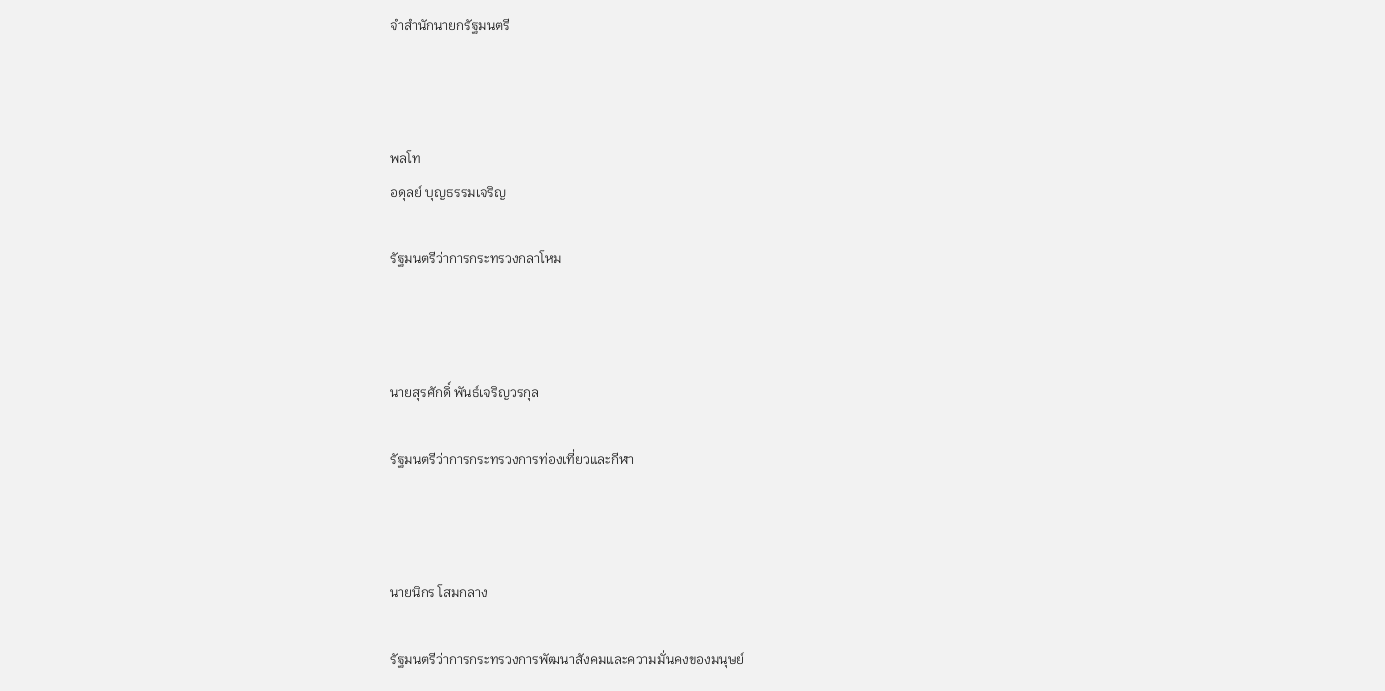จำสำนักนายกรัฐมนตรี



พลโท
อดุลย์ บุญธรรมเจริญ

รัฐมนตรีว่าการกระทรวงกลาโหม



นายสุรศักดิ์ พันธ์เจริญวรกุล

รัฐมนตรีว่าการกระทรวงการท่องเที่ยวและกีฬา



นายนิกร โสมกลาง

รัฐมนตรีว่าการกระทรวงการพัฒนาสังคมและความมั่นคงของมนุษย์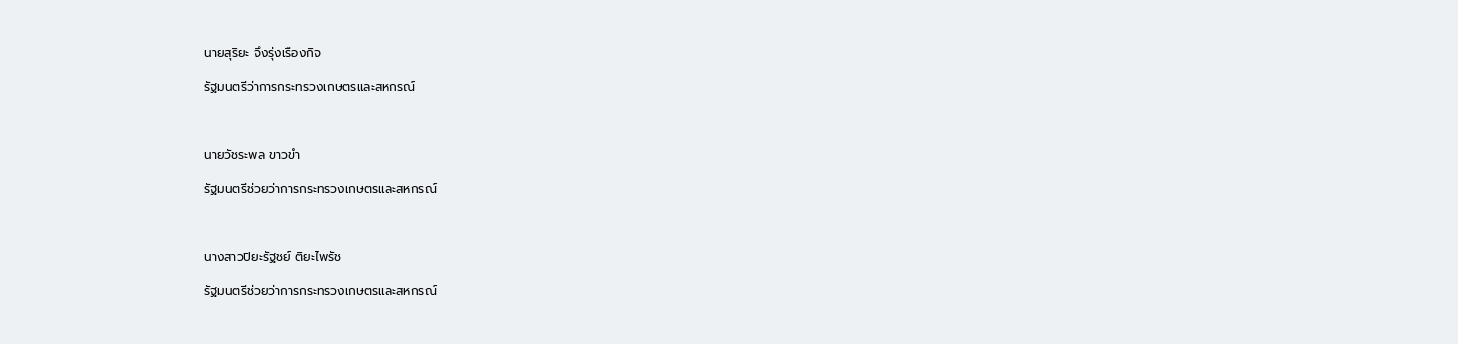นายสุริยะ จึงรุ่งเรืองกิจ

รัฐมนตรีว่าการกระทรวงเกษตรและสหกรณ์



นายวัชระพล ขาวขำ

รัฐมนตรีช่วยว่าการกระทรวงเกษตรและสหกรณ์



นางสาวปิยะรัฐชย์ ติยะไพรัช

รัฐมนตรีช่วยว่าการกระทรวงเกษตรและสหกรณ์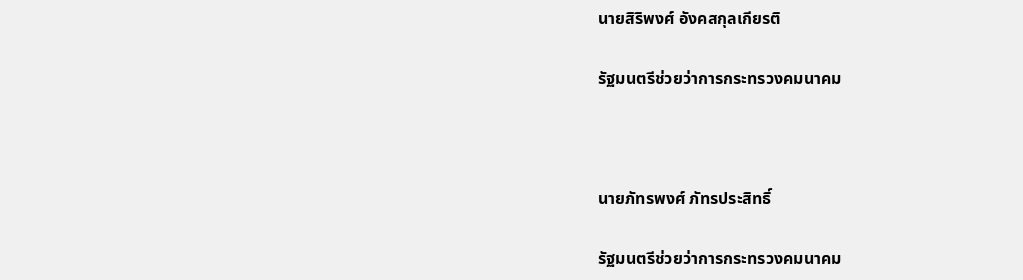นายสิริพงศ์ อังคสกุลเกียรติ

รัฐมนตรีช่วยว่าการกระทรวงคมนาคม



นายภัทรพงศ์ ภัทรประสิทธิ์

รัฐมนตรีช่วยว่าการกระทรวงคมนาคม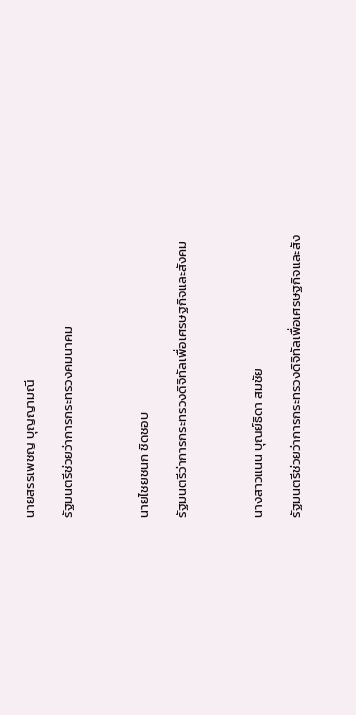นายสรรเพชญ บุญญามณี

รัฐมนตรีช่วยว่าการกระทรวงคมนาคม



นายไชยชนก ชิดชอบ

รัฐมนตรีว่าการกระทรวงดิจิทัลเพื่อเศรษฐกิจและสังคม



นางสาวแนน บุณย์ธิดา สมชัย

รัฐมนตรีช่วยว่าการกระทรวงดิจิทัลเพื่อเศรษฐกิจและสัง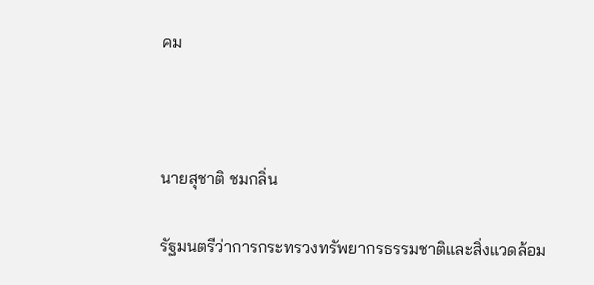คม



นายสุชาติ ชมกลิ่น

รัฐมนตรีว่าการกระทรวงทรัพยากรธรรมชาติและสิ่งแวดล้อม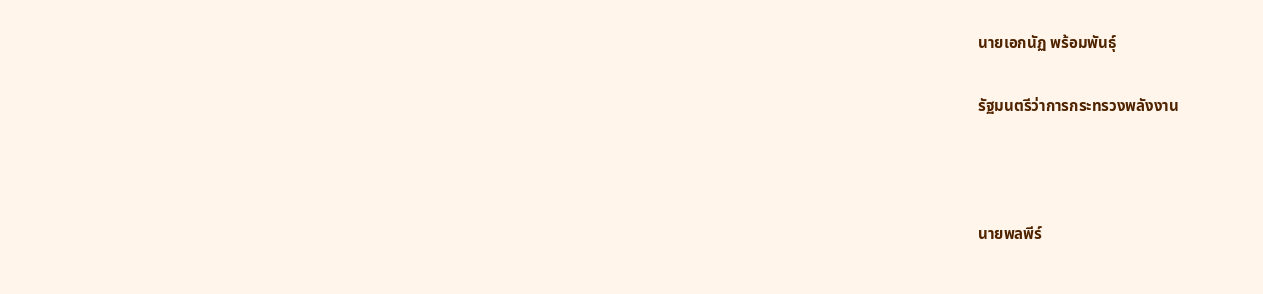นายเอกนัฏ พร้อมพันธุ์

รัฐมนตรีว่าการกระทรวงพลังงาน



นายพลพีร์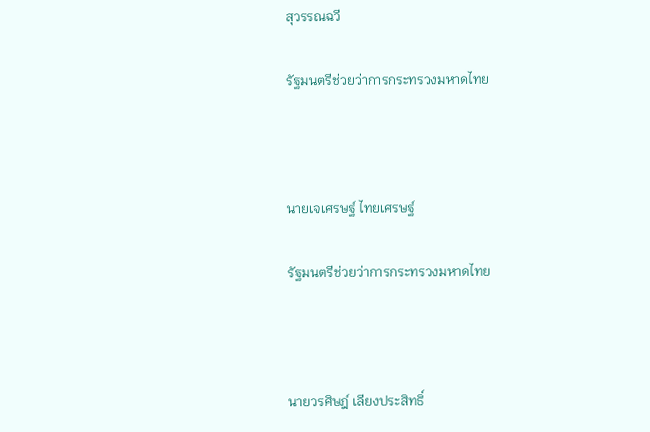สุวรรณฉวี

รัฐมนตรีช่วยว่าการกระทรวงมหาดไทย



นายเจเศรษฐ์ ไทยเศรษฐ์

รัฐมนตรีช่วยว่าการกระทรวงมหาดไทย



นายวรศิษฎ์ เลียงประสิทธิ์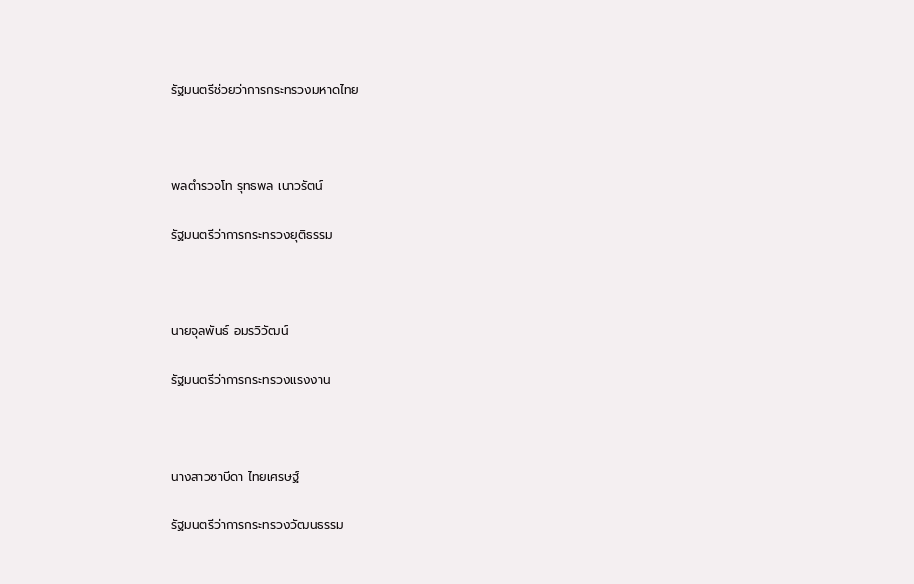รัฐมนตรีช่วยว่าการกระทรวงมหาดไทย



พลตำรวจโท รุทธพล เนาวรัตน์

รัฐมนตรีว่าการกระทรวงยุติธรรม



นายจุลพันธ์ อมรวิวัฒน์

รัฐมนตรีว่าการกระทรวงแรงงาน



นางสาวซาบีดา ไทยเศรษฐ์

รัฐมนตรีว่าการกระทรวงวัฒนธรรม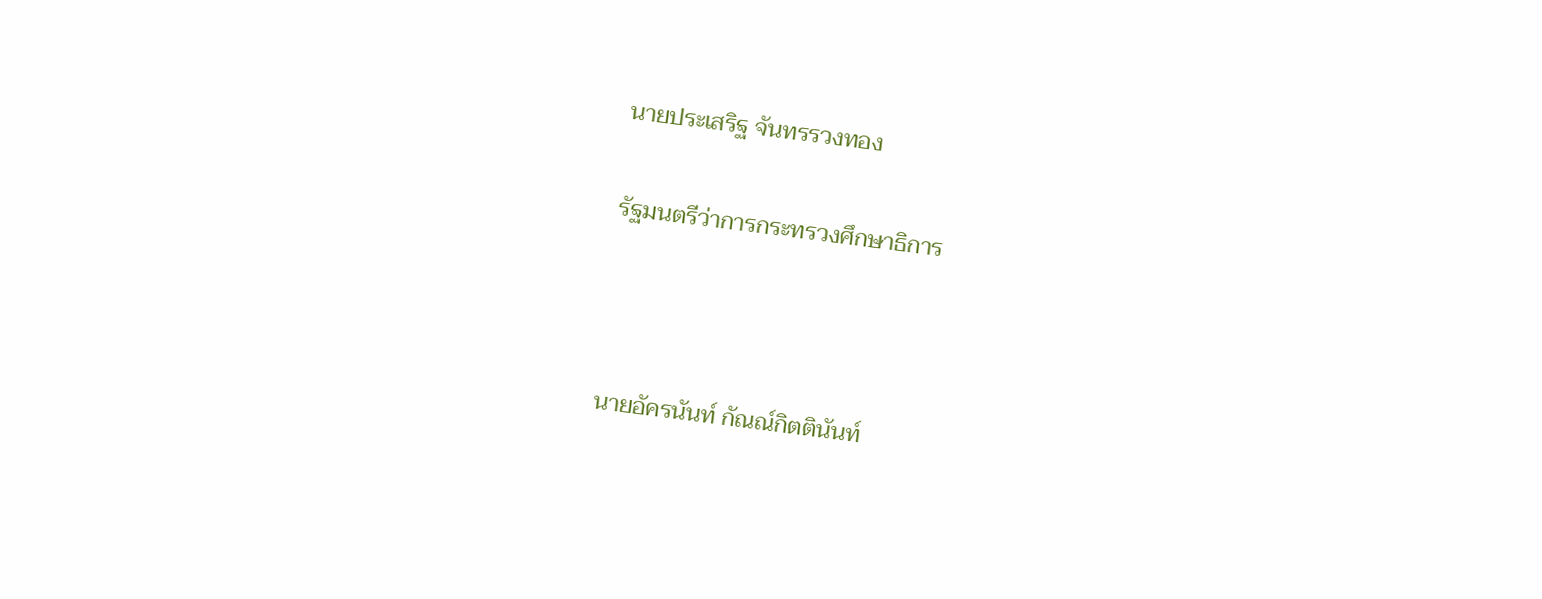นายประเสริฐ จันทรรวงทอง

รัฐมนตรีว่าการกระทรวงศึกษาธิการ



นายอัครนันท์ กัณณ์กิตตินันท์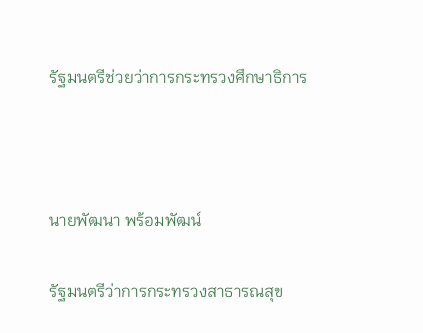รัฐมนตรีช่วยว่าการกระทรวงศึกษาธิการ



นายพัฒนา พร้อมพัฒน์

รัฐมนตรีว่าการกระทรวงสาธารณสุข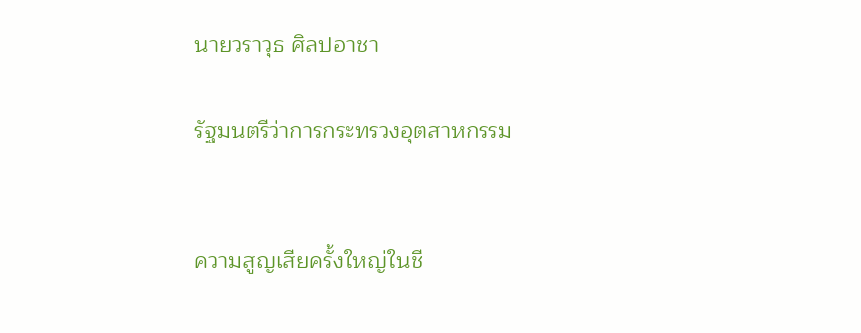นายวราวุธ ศิลปอาชา

รัฐมนตรีว่าการกระทรวงอุตสาหกรรม


ความสูญเสียครั้งใหญ่ในชี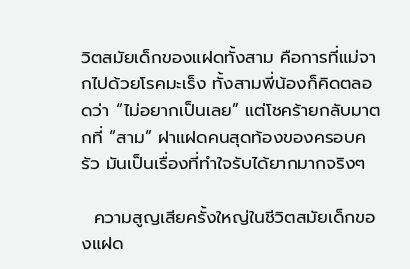วิตสมัยเด็กของแฝดทั้งสาม คือการที่แม่จากไปด้วยโรคมะเร็ง ทั้งสามพี่น้องก็คิดตลอดว่า “ไม่อยากเป็นเลย” แต่โชคร้ายกลับมาตกที่ “สาม” ฝาแฝดคนสุดท้องของครอบครัว มันเป็นเรื่องที่ทำใจรับได้ยากมากจริงๆ

  ความสูญเสียครั้งใหญ่ในชีวิตสมัยเด็กของแฝด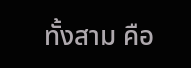ทั้งสาม คือ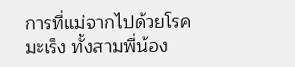การที่แม่จากไปด้วยโรคมะเร็ง ทั้งสามพี่น้อง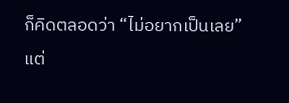ก็คิดตลอดว่า “ไม่อยากเป็นเลย” แต่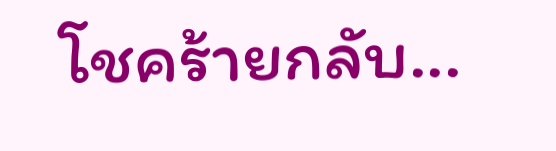โชคร้ายกลับ...